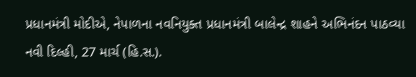પ્રધાનમંત્રી મોદીએ, નેપાળના નવનિયુક્ત પ્રધાનમંત્રી બાલેન્દ્ર શાહને અભિનંદન પાઠવ્યા
નવી દિલ્હી, 27 માર્ચ (હિ.સ.).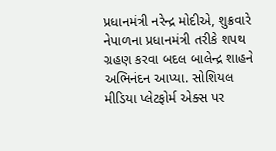પ્રધાનમંત્રી નરેન્દ્ર મોદીએ, શુક્રવારે નેપાળના પ્રધાનમંત્રી તરીકે શપથ ગ્રહણ કરવા બદલ બાલેન્દ્ર શાહને અભિનંદન આપ્યા. સોશિયલ મીડિયા પ્લેટફોર્મ એક્સ પર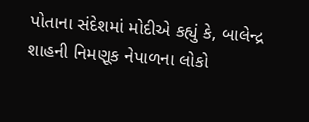પોતાના સંદેશમાં મોદીએ કહ્યું કે, બાલેન્દ્ર શાહની નિમણૂક નેપાળના લોકો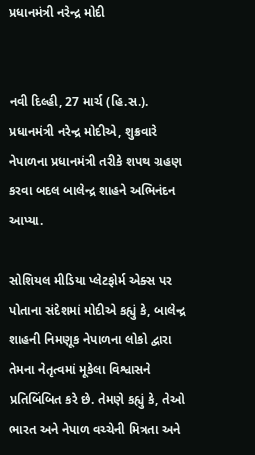પ્રધાનમંત્રી નરેન્દ્ર મોદી


નવી દિલ્હી, 27 માર્ચ (હિ.સ.). પ્રધાનમંત્રી નરેન્દ્ર મોદીએ, શુક્રવારે નેપાળના પ્રધાનમંત્રી તરીકે શપથ ગ્રહણ કરવા બદલ બાલેન્દ્ર શાહને અભિનંદન આપ્યા.

સોશિયલ મીડિયા પ્લેટફોર્મ એક્સ પર પોતાના સંદેશમાં મોદીએ કહ્યું કે, બાલેન્દ્ર શાહની નિમણૂક નેપાળના લોકો દ્વારા તેમના નેતૃત્વમાં મૂકેલા વિશ્વાસને પ્રતિબિંબિત કરે છે. તેમણે કહ્યું કે, તેઓ ભારત અને નેપાળ વચ્ચેની મિત્રતા અને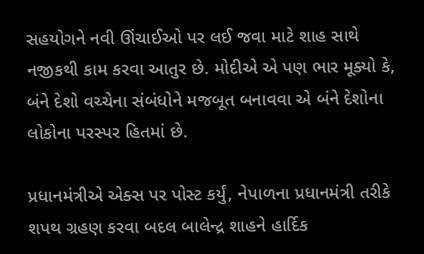સહયોગને નવી ઊંચાઈઓ પર લઈ જવા માટે શાહ સાથે નજીકથી કામ કરવા આતુર છે. મોદીએ એ પણ ભાર મૂક્યો કે, બંને દેશો વચ્ચેના સંબંધોને મજબૂત બનાવવા એ બંને દેશોના લોકોના પરસ્પર હિતમાં છે.

પ્રધાનમંત્રીએ એક્સ પર પોસ્ટ કર્યું, નેપાળના પ્રધાનમંત્રી તરીકે શપથ ગ્રહણ કરવા બદલ બાલેન્દ્ર શાહને હાર્દિક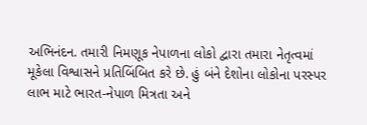અભિનંદન. તમારી નિમણૂક નેપાળના લોકો દ્વારા તમારા નેતૃત્વમાં મૂકેલા વિશ્વાસને પ્રતિબિંબિત કરે છે. હું બંને દેશોના લોકોના પરસ્પર લાભ માટે ભારત-નેપાળ મિત્રતા અને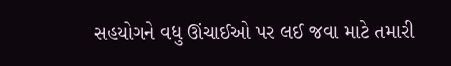સહયોગને વધુ ઊંચાઈઓ પર લઈ જવા માટે તમારી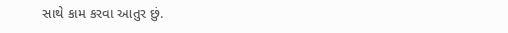સાથે કામ કરવા આતુર છું.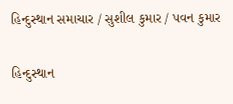હિન્દુસ્થાન સમાચાર / સુશીલ કુમાર / પવન કુમાર

હિન્દુસ્થાન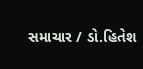સમાચાર / ડો.હિતેશ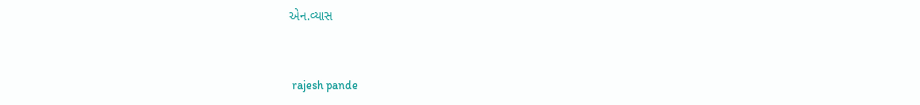એન.વ્યાસ


 rajesh pande